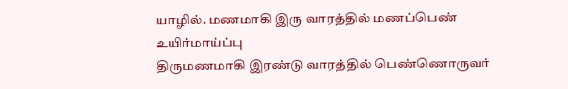யாழில். மணமாகி இரு வாரத்தில் மணப்பெண் உயிர்மாய்ப்பு
திருமணமாகி இரண்டு வாரத்தில் பெண்ணொருவர்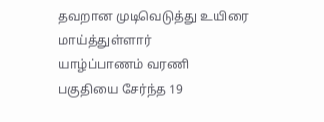தவறான முடிவெடுத்து உயிரை மாய்த்துள்ளார்
யாழ்ப்பாணம் வரணி பகுதியை சேர்ந்த 19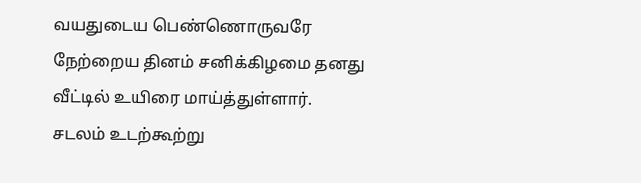வயதுடைய பெண்ணொருவரே நேற்றைய தினம் சனிக்கிழமை தனது வீட்டில் உயிரை மாய்த்துள்ளார்.
சடலம் உடற்கூற்று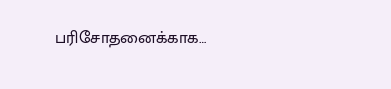பரிசோதனைக்காக…